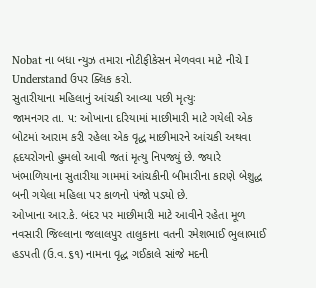Nobat ના બધા ન્યુઝ તમારા નોટીફીકેસન મેળવવા માટે નીચે I Understand ઉપર ક્લિક કરો.
સુતારીયાના મહિલાનું આંચકી આવ્યા પછી મૃત્યુઃ
જામનગર તા. ૫: ઓખાના દરિયામાં માછીમારી માટે ગયેલી એક બોટમાં આરામ કરી રહેલા એક વૃદ્ધ માછીમારને આંચકી અથવા હૃદયરોગનો હુમલો આવી જતાં મૃત્યુ નિપજ્યું છે. જ્યારે ખંભાળિયાના સુતારીયા ગામમાં આંચકીની બીમારીના કારણે બેશુદ્ધ બની ગયેલા મહિલા પર કાળનો પંજો પડ્યો છે.
ઓખાના આર.કે. બંદર પર માછીમારી માટે આવીને રહેતા મૂળ નવસારી જિલ્લાના જલાલપુર તાલુકાના વતની રમેશભાઈ ભુલાભાઈ હડપતી (ઉ.વ.૬૧) નામના વૃદ્ધ ગઈકાલે સાંજે મદની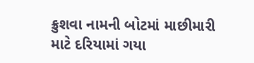ક્રુશવા નામની બોટમાં માછીમારી માટે દરિયામાં ગયા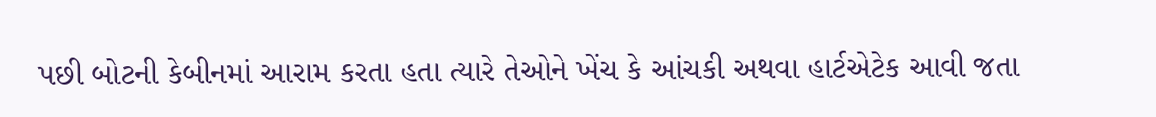પછી બોટની કેબીનમાં આરામ કરતા હતા ત્યારે તેઓને ખેંચ કે આંચકી અથવા હાર્ટએટેક આવી જતા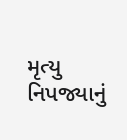મૃત્યુ નિપજ્યાનું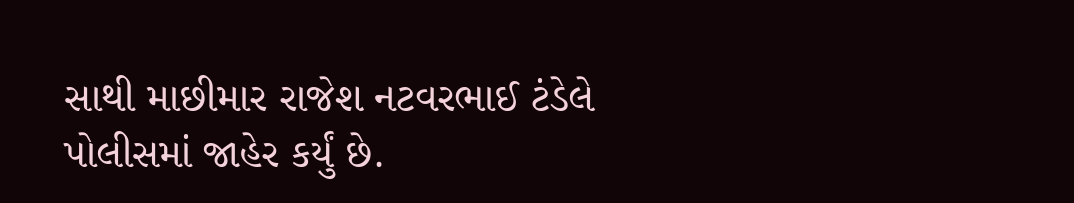સાથી માછીમાર રાજેશ નટવરભાઈ ટંડેલે પોલીસમાં જાહેર કર્યું છે.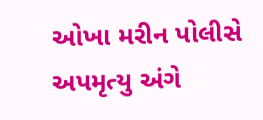ઓખા મરીન પોલીસે અપમૃત્યુ અંગે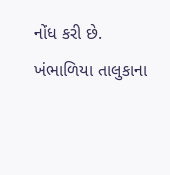નોંધ કરી છે.
ખંભાળિયા તાલુકાના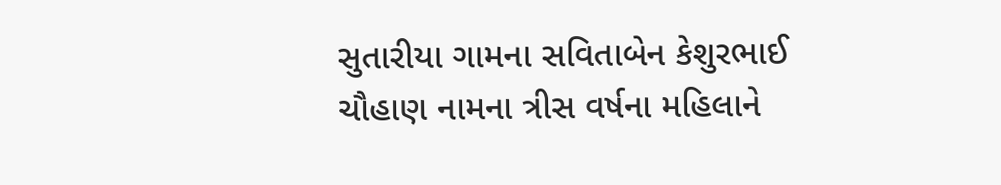સુતારીયા ગામના સવિતાબેન કેશુરભાઈ ચૌહાણ નામના ત્રીસ વર્ષના મહિલાને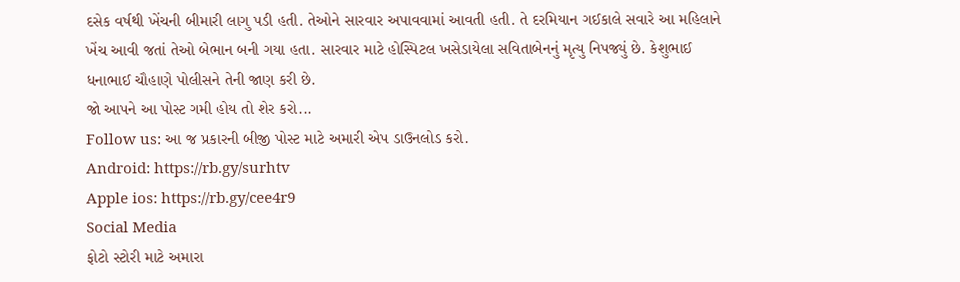દસેક વર્ષથી ખેંચની બીમારી લાગુ પડી હતી. તેઓને સારવાર અપાવવામાં આવતી હતી. તે દરમિયાન ગઈકાલે સવારે આ મહિલાને ખેંચ આવી જતાં તેઓ બેભાન બની ગયા હતા. સારવાર માટે હોસ્પિટલ ખસેડાયેલા સવિતાબેનનું મૃત્યુ નિપજ્યું છે. કેશુભાઈ ધનાભાઈ ચૌહાણે પોલીસને તેની જાણ કરી છે.
જો આપને આ પોસ્ટ ગમી હોય તો શેર કરો...
Follow us: આ જ પ્રકારની બીજી પોસ્ટ માટે અમારી એપ ડાઉનલોડ કરો.
Android: https://rb.gy/surhtv
Apple ios: https://rb.gy/cee4r9
Social Media
ફોટો સ્ટોરી માટે અમારા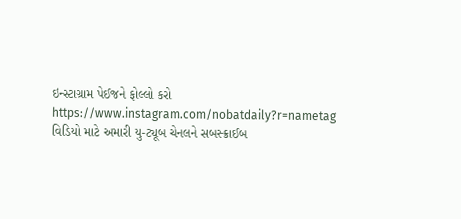ઇન્સ્ટાગ્રામ પેઈજને ફોલ્લો કરો
https://www.instagram.com/nobatdaily?r=nametag
વિડિયો માટે અમારી યુ-ટ્યૂબ ચેનલને સબસ્ક્રાઈબ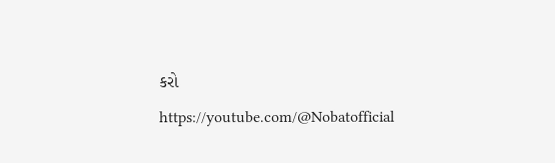કરો
https://youtube.com/@Nobatofficial